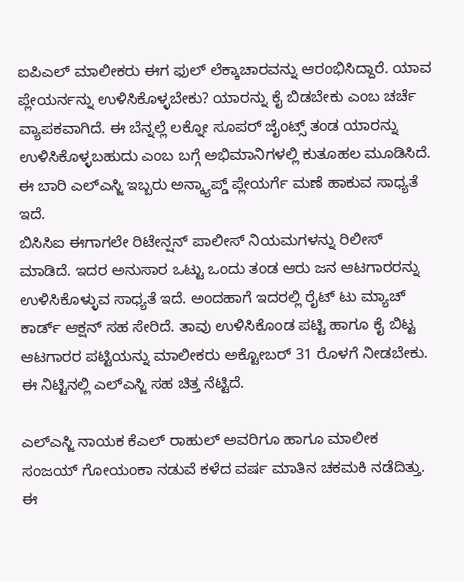ಐಪಿಎಲ್ ಮಾಲೀಕರು ಈಗ ಫುಲ್ ಲೆಕ್ಕಾಚಾರವನ್ನು ಆರಂಭಿಸಿದ್ದಾರೆ. ಯಾವ ಪ್ಲೇಯರ್ನನ್ನು ಉಳಿಸಿಕೊಳ್ಳಬೇಕು? ಯಾರನ್ನು ಕೈ ಬಿಡಬೇಕು ಎಂಬ ಚರ್ಚೆ ವ್ಯಾಪಕವಾಗಿದೆ. ಈ ಬೆನ್ನಲ್ಲೆ ಲಕ್ನೋ ಸೂಪರ್ ಜೈಂಟ್ಸ್ ತಂಡ ಯಾರನ್ನು ಉಳಿಸಿಕೊಳ್ಳಬಹುದು ಎಂಬ ಬಗ್ಗೆ ಅಭಿಮಾನಿಗಳಲ್ಲಿ ಕುತೂಹಲ ಮೂಡಿಸಿದೆ. ಈ ಬಾರಿ ಎಲ್ಎಸ್ಜಿ ಇಬ್ಬರು ಅನ್ಕ್ಯಾಪ್ಡ್ ಪ್ಲೇಯರ್ಗೆ ಮಣೆ ಹಾಕುವ ಸಾಧ್ಯತೆ ಇದೆ.
ಬಿಸಿಸಿಐ ಈಗಾಗಲೇ ರಿಟೇನ್ಷನ್ ಪಾಲೀಸ್ ನಿಯಮಗಳನ್ನು ರಿಲೀಸ್ ಮಾಡಿದೆ. ಇದರ ಅನುಸಾರ ಒಟ್ಟು ಒಂದು ತಂಡ ಆರು ಜನ ಆಟಗಾರರನ್ನು ಉಳಿಸಿಕೊಳ್ಳುವ ಸಾಧ್ಯತೆ ಇದೆ. ಅಂದಹಾಗೆ ಇದರಲ್ಲಿ ರೈಟ್ ಟು ಮ್ಯಾಚ್ ಕಾರ್ಡ್ ಆಕ್ಷನ್ ಸಹ ಸೇರಿದೆ. ತಾವು ಉಳಿಸಿಕೊಂಡ ಪಟ್ಟಿ ಹಾಗೂ ಕೈ ಬಿಟ್ಟ ಆಟಗಾರರ ಪಟ್ಟಿಯನ್ನು ಮಾಲೀಕರು ಅಕ್ಟೋಬರ್ 31 ರೊಳಗೆ ನೀಡಬೇಕು. ಈ ನಿಟ್ಟಿನಲ್ಲಿ ಎಲ್ಎಸ್ಜಿ ಸಹ ಚಿತ್ತ ನೆಟ್ಟಿದೆ.

ಎಲ್ಎಸ್ಜಿ ನಾಯಕ ಕೆಎಲ್ ರಾಹುಲ್ ಅವರಿಗೂ ಹಾಗೂ ಮಾಲೀಕ ಸಂಜಯ್ ಗೋಯಂಕಾ ನಡುವೆ ಕಳೆದ ವರ್ಷ ಮಾತಿನ ಚಕಮಕಿ ನಡೆದಿತ್ತು. ಈ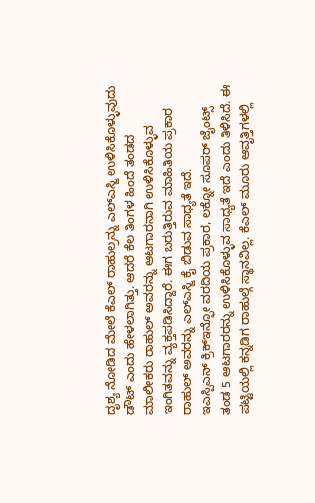ದೃಶ್ಯ ನೋಡಿದ ಮೇಲೆ ಕೆಎಲ್ ರಾಹುಲ್ರನ್ನು ಎಲ್ಎಸ್ಜಿ ಉಳಿಸಿಕೊಳ್ಳುವುದು ಡೌಟ್ ಎಂದು ಹೇಳಲಾಗಿತ್ತು. ಆದರೆ ಕೆಲ ತಿಂಗಳ ಹಿಂದೆ ತಂಡದ ಮಾಲೀಕರು ರಾಹುಲ್ ಅವರನ್ನು ಆಟಗಾರನಾಗಿ ಉಳಿಸಿಕೊಳ್ಳುವ ಇಂಗಿತವನ್ನು ವ್ಯಕ್ತಪಡಿಸಿದ್ದಾರೆ. ಈಗ ಬರುತ್ತಿರುವ ಮಾಹಿತಿಯ ಪ್ರಕಾರ ರಾಹುಲ್ ಅವರನ್ನು ಎಲ್ಎಸ್ಜಿ ಕೈ ಬಿಡುವ ಸಾಧ್ಯತೆ ಇದೆ.
ಇಎಸ್ಪಿಎನ್ ಕ್ರಿಕ್ಇನ್ಫೋ ವರದಿಯ ಪ್ರಕಾರ, ಲಕ್ನೋ ಸೂಪರ್ ಜೈಂಟ್ಸ್ ತಂಡ 5 ಆಟಗಾರರನ್ನು ಉಳಿಸಿಕೊಳ್ಳುವ ಸಾಧ್ಯತೆ ಇದೆ ಎಂದು ತಿಳಿಸಿದೆ. ಈ ಪಟ್ಟಿಯಲ್ಲಿ ಕನ್ನಡಿಗ ರಾಹುಲ್ಗೆ ಸ್ಥಾನವಿಲ್ಲ. ಕೆಎಲ್ ಮೂರು ಆವೃತ್ತಿಗಳಲ್ಲಿ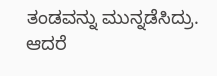ತಂಡವನ್ನು ಮುನ್ನಡೆಸಿದ್ರು. ಆದರೆ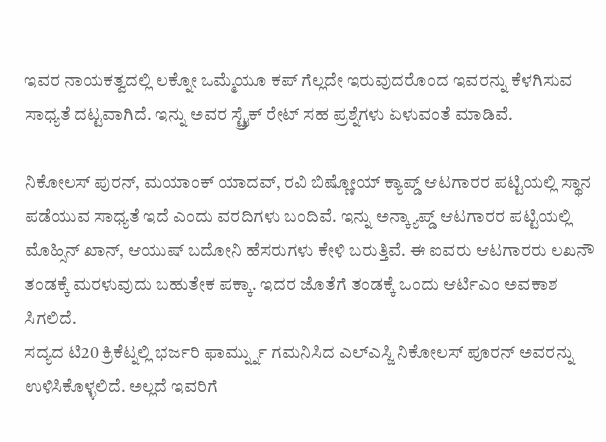ಇವರ ನಾಯಕತ್ವದಲ್ಲಿ ಲಕ್ನೋ ಒಮ್ಮೆಯೂ ಕಪ್ ಗೆಲ್ಲದೇ ಇರುವುದರೊಂದ ಇವರನ್ನು ಕೆಳಗಿಸುವ ಸಾಧ್ಯತೆ ದಟ್ಟವಾಗಿದೆ. ಇನ್ನು ಅವರ ಸ್ಟ್ರೈಕ್ ರೇಟ್ ಸಹ ಪ್ರಶ್ನೆಗಳು ಏಳುವಂತೆ ಮಾಡಿವೆ.

ನಿಕೋಲಸ್ ಪುರನ್, ಮಯಾಂಕ್ ಯಾದವ್, ರವಿ ಬಿಷ್ಣೋಯ್ ಕ್ಯಾಪ್ಡ್ ಆಟಗಾರರ ಪಟ್ಟಿಯಲ್ಲಿ ಸ್ಥಾನ ಪಡೆಯುವ ಸಾಧ್ಯತೆ ಇದೆ ಎಂದು ವರದಿಗಳು ಬಂದಿವೆ. ಇನ್ನು ಅನ್ಕ್ಯಾಪ್ಡ್ ಆಟಗಾರರ ಪಟ್ಟಿಯಲ್ಲಿ ಮೊಹ್ಸಿನ್ ಖಾನ್, ಆಯುಷ್ ಬದೋನಿ ಹೆಸರುಗಳು ಕೇಳಿ ಬರುತ್ತಿವೆ. ಈ ಐವರು ಆಟಗಾರರು ಲಖನೌ ತಂಡಕ್ಕೆ ಮರಳುವುದು ಬಹುತೇಕ ಪಕ್ಕಾ. ಇದರ ಜೊತೆಗೆ ತಂಡಕ್ಕೆ ಒಂದು ಆರ್ಟಿಎಂ ಅವಕಾಶ ಸಿಗಲಿದೆ.
ಸದ್ಯದ ಟಿ20 ಕ್ರಿಕೆಟ್ನಲ್ಲಿ ಭರ್ಜರಿ ಫಾರ್ಮ್ನ್ನು ಗಮನಿಸಿದ ಎಲ್ಎಸ್ಜಿ ನಿಕೋಲಸ್ ಪೂರನ್ ಅವರನ್ನು ಉಳಿಸಿಕೊಳ್ಳಲಿದೆ. ಅಲ್ಲದೆ ಇವರಿಗೆ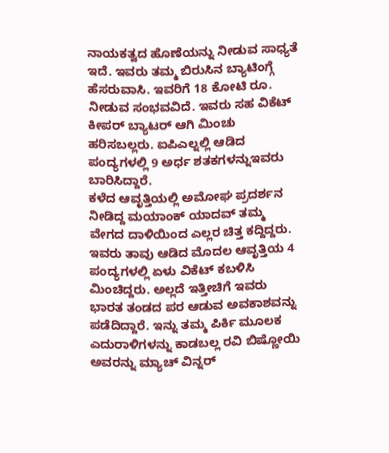ನಾಯಕತ್ವದ ಹೊಣೆಯನ್ನು ನೀಡುವ ಸಾಧ್ಯತೆ ಇದೆ. ಇವರು ತಮ್ಮ ಬಿರುಸಿನ ಬ್ಯಾಟಿಂಗ್ಗೆ ಹೆಸರುವಾಸಿ. ಇವರಿಗೆ 18 ಕೋಟಿ ರೂ. ನೀಡುವ ಸಂಭವವಿದೆ. ಇವರು ಸಹ ವಿಕೆಟ್ ಕೀಪರ್ ಬ್ಯಾಟರ್ ಆಗಿ ಮಿಂಚು ಹರಿಸಬಲ್ಲರು. ಐಪಿಎಲ್ನಲ್ಲಿ ಆಡಿದ ಪಂದ್ಯಗಳಲ್ಲಿ 9 ಅರ್ಧ ಶತಕಗಳನ್ನುಇವರು ಬಾರಿಸಿದ್ದಾರೆ.
ಕಳೆದ ಆವೃತ್ತಿಯಲ್ಲಿ ಅಮೋಘ ಪ್ರದರ್ಶನ ನೀಡಿದ್ದ ಮಯಾಂಕ್ ಯಾದವ್ ತಮ್ಮ ವೇಗದ ದಾಳಿಯಿಂದ ಎಲ್ಲರ ಚಿತ್ತ ಕದ್ದಿದ್ದರು. ಇವರು ತಾವು ಆಡಿದ ಮೊದಲ ಆವೃತ್ತಿಯ 4 ಪಂದ್ಯಗಳಲ್ಲಿ ಏಳು ವಿಕೆಟ್ ಕಬಳಿಸಿ ಮಿಂಚಿದ್ದರು. ಅಲ್ಲದೆ ಇತ್ತೀಚಿಗೆ ಇವರು ಭಾರತ ತಂಡದ ಪರ ಆಡುವ ಅವಕಾಶವನ್ನು ಪಡೆದಿದ್ದಾರೆ. ಇನ್ನು ತಮ್ಮ ಪಿರ್ಕಿ ಮೂಲಕ ಎದುರಾಳಿಗಳನ್ನು ಕಾಡಬಲ್ಲ ರವಿ ಬಿಷ್ಣೋಯಿ ಅವರನ್ನು ಮ್ಯಾಚ್ ವಿನ್ನರ್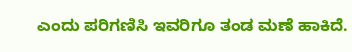ಎಂದು ಪರಿಗಣಿಸಿ ಇವರಿಗೂ ತಂಡ ಮಣೆ ಹಾಕಿದೆ.